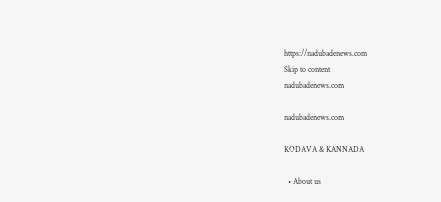https://nadubadenews.com
Skip to content
nadubadenews.com

nadubadenews.com

KODAVA & KANNADA

  • About us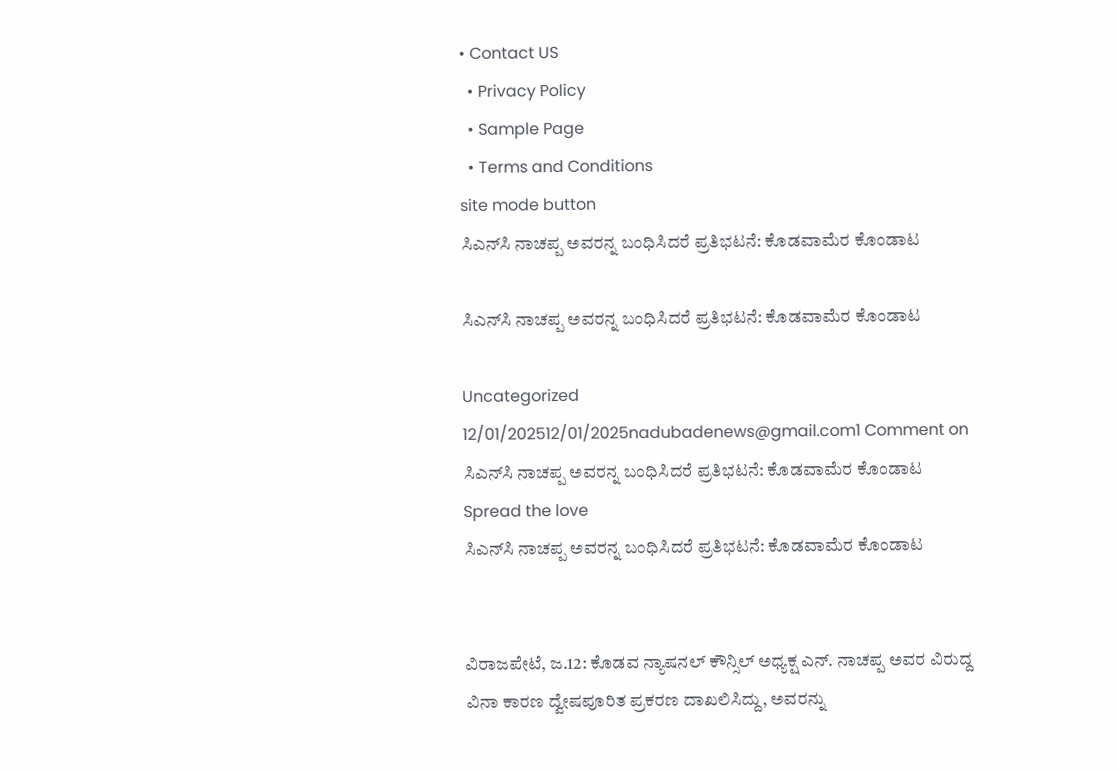• Contact US
  • Privacy Policy
  • Sample Page
  • Terms and Conditions
site mode button
ಸಿಎನ್‌ಸಿ ನಾಚಪ್ಪ ಅವರನ್ನ ಬಂಧಿಸಿದರೆ ಪ್ರತಿಭಟನೆ: ಕೊಡವಾಮೆರ ಕೊಂಡಾಟ

ಸಿಎನ್‌ಸಿ ನಾಚಪ್ಪ ಅವರನ್ನ ಬಂಧಿಸಿದರೆ ಪ್ರತಿಭಟನೆ: ಕೊಡವಾಮೆರ ಕೊಂಡಾಟ

Uncategorized
12/01/202512/01/2025nadubadenews@gmail.com1 Comment on ಸಿಎನ್‌ಸಿ ನಾಚಪ್ಪ ಅವರನ್ನ ಬಂಧಿಸಿದರೆ ಪ್ರತಿಭಟನೆ: ಕೊಡವಾಮೆರ ಕೊಂಡಾಟ
Spread the love
ಸಿಎನ್‌ಸಿ ನಾಚಪ್ಪ ಅವರನ್ನ ಬಂಧಿಸಿದರೆ ಪ್ರತಿಭಟನೆ: ಕೊಡವಾಮೆರ ಕೊಂಡಾಟ


ವಿರಾಜಪೇಟೆ, ಜ.12: ಕೊಡವ ನ್ಯಾಷನಲ್ ಕೌನ್ಸಿಲ್ ಅಧ್ಯಕ್ಷ ಎನ್. ನಾಚಪ್ಪ ಅವರ ವಿರುದ್ದ ವಿನಾ ಕಾರಣ ದ್ವೇಷಪೂರಿತ ಪ್ರಕರಣ ದಾಖಲಿಸಿದ್ದು, ಅವರನ್ನು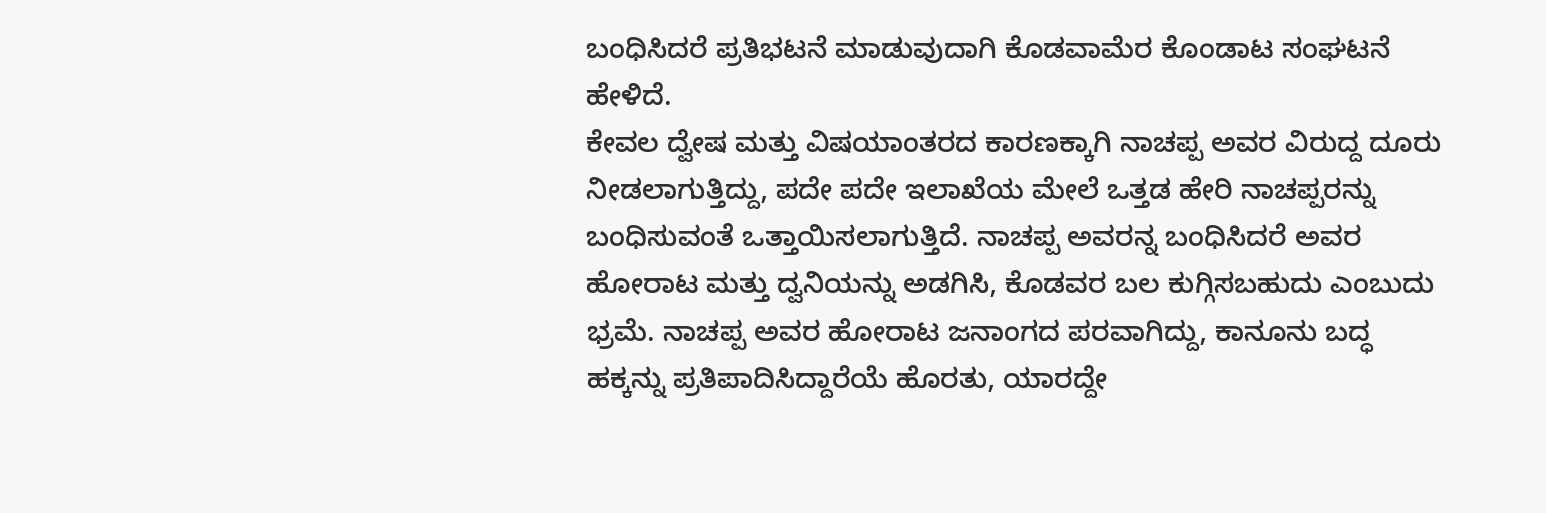ಬಂಧಿಸಿದರೆ ಪ್ರತಿಭಟನೆ ಮಾಡುವುದಾಗಿ ಕೊಡವಾಮೆರ ಕೊಂಡಾಟ ಸಂಘಟನೆ ಹೇಳಿದೆ.
ಕೇವಲ ದ್ವೇಷ ಮತ್ತು ವಿಷಯಾಂತರದ ಕಾರಣಕ್ಕಾಗಿ ನಾಚಪ್ಪ ಅವರ ವಿರುದ್ದ ದೂರು ನೀಡಲಾಗುತ್ತಿದ್ದು, ಪದೇ ಪದೇ ಇಲಾಖೆಯ ಮೇಲೆ ಒತ್ತಡ ಹೇರಿ ನಾಚಪ್ಪರನ್ನು ಬಂಧಿಸುವಂತೆ ಒತ್ತಾಯಿಸಲಾಗುತ್ತಿದೆ. ನಾಚಪ್ಪ ಅವರನ್ನ ಬಂಧಿಸಿದರೆ ಅವರ ಹೋರಾಟ ಮತ್ತು ದ್ವನಿಯನ್ನು ಅಡಗಿಸಿ, ಕೊಡವರ ಬಲ ಕುಗ್ಗಿಸಬಹುದು ಎಂಬುದು ಭ್ರಮೆ. ನಾಚಪ್ಪ ಅವರ ಹೋರಾಟ ಜನಾಂಗದ ಪರವಾಗಿದ್ದು, ಕಾನೂನು ಬದ್ಧ ಹಕ್ಕನ್ನು ಪ್ರತಿಪಾದಿಸಿದ್ದಾರೆಯೆ ಹೊರತು, ಯಾರದ್ದೇ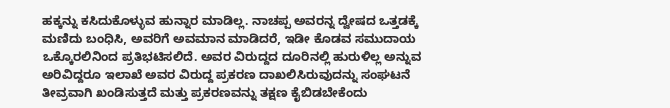ಹಕ್ಕನ್ನು ಕಸಿದುಕೊಳ್ಳುವ ಹುನ್ನಾರ ಮಾಡಿಲ್ಲ. ನಾಚಪ್ಪ ಅವರನ್ನ ದ್ವೇಷದ ಒತ್ತಡಕ್ಕೆ ಮಣಿದು ಬಂಧಿಸಿ, ಅವರಿಗೆ ಅವಮಾನ ಮಾಡಿದರೆ, ಇಡೀ ಕೊಡವ ಸಮುದಾಯ ಒಕ್ಕೊರಲಿನಿಂದ ಪ್ರತಿಭಟಿಸಲಿದೆ. ಅವರ ವಿರುದ್ದದ ದೂರಿನಲ್ಲಿ ಹುರುಳಿಲ್ಲ ಅನ್ನುವ ಅರಿವಿದ್ದರೂ ಇಲಾಖೆ ಅವರ ವಿರುದ್ದ ಪ್ರಕರಣ ದಾಖಲಿಸಿರುವುದನ್ನು ಸಂಘಟನೆ ತೀವ್ರವಾಗಿ ಖಂಡಿಸುತ್ತದೆ ಮತ್ತು ಪ್ರಕರಣವನ್ನು ತಕ್ಷಣ ಕೈಬಿಡಬೇಕೆಂದು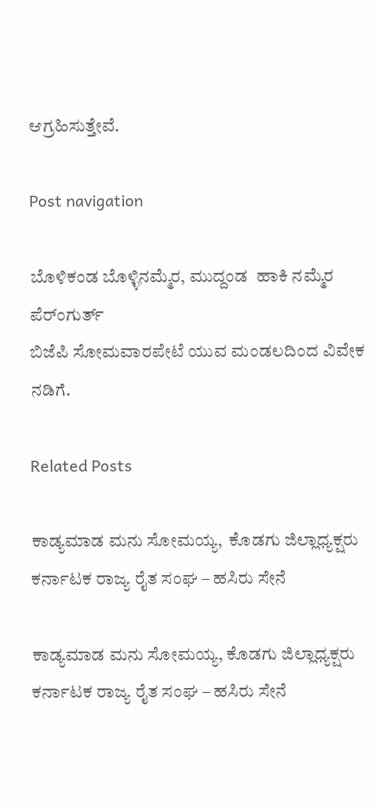ಆಗ್ರಹಿಸುತ್ತೇವೆ.

Post navigation

ಬೊಳಿಕಂಡ ಬೊಳ್ಳಿನಮ್ಮೆರ, ಮುದ್ದಂಡ  ಹಾಕಿ ನಮ್ಮೆರ ಪೆರ್ಂಗುರ್ತ್‌
ಬಿಜೆಪಿ ಸೋಮವಾರಪೇಟೆ ಯುವ ಮಂಡಲದಿಂದ ವಿವೇಕ ನಡಿಗೆ.

Related Posts

ಕಾಡ್ಯಮಾಡ ಮನು ಸೋಮಯ್ಯ,  ಕೊಡಗು ಜಿಲ್ಲಾಧ್ಯಕ್ಷರು ಕರ್ನಾಟಕ ರಾಜ್ಯ ರೈತ ಸಂಘ – ಹಸಿರು ಸೇನೆ

ಕಾಡ್ಯಮಾಡ ಮನು ಸೋಮಯ್ಯ, ಕೊಡಗು ಜಿಲ್ಲಾಧ್ಯಕ್ಷರು ಕರ್ನಾಟಕ ರಾಜ್ಯ ರೈತ ಸಂಘ – ಹಸಿರು ಸೇನೆ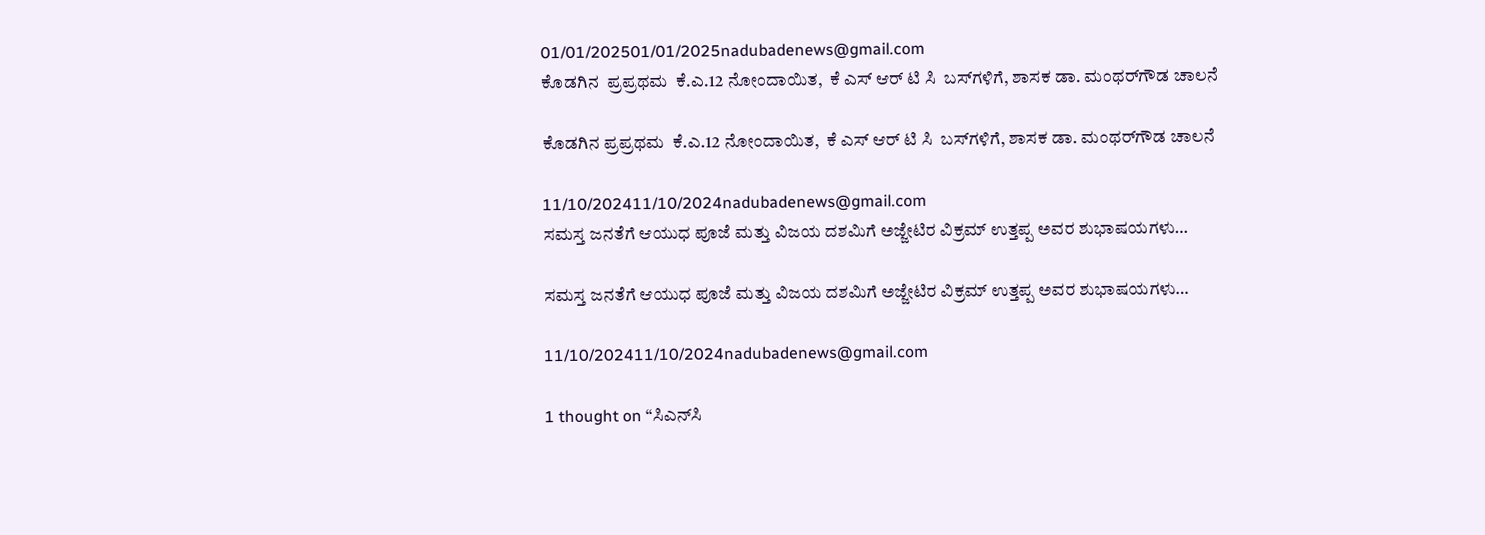01/01/202501/01/2025nadubadenews@gmail.com
ಕೊಡಗಿನ  ಪ್ರಪ್ರಥಮ  ಕೆ.ಎ.12 ನೋಂದಾಯಿತ,  ಕೆ ಎಸ್‍ ಆರ್ ಟಿ ಸಿ  ಬಸ್‍ಗಳಿಗೆ, ಶಾಸಕ ಡಾ. ಮಂಥರ್‌ಗೌಡ ಚಾಲನೆ

ಕೊಡಗಿನ ಪ್ರಪ್ರಥಮ  ಕೆ.ಎ.12 ನೋಂದಾಯಿತ,  ಕೆ ಎಸ್‍ ಆರ್ ಟಿ ಸಿ  ಬಸ್‍ಗಳಿಗೆ, ಶಾಸಕ ಡಾ. ಮಂಥರ್‌ಗೌಡ ಚಾಲನೆ

11/10/202411/10/2024nadubadenews@gmail.com
ಸಮಸ್ತ ಜನತೆಗೆ ಆಯುಧ ಪೂಜೆ ಮತ್ತು ವಿಜಯ ದಶಮಿಗೆ ಅಜ್ಜೇಟಿರ ವಿಕ್ರಮ್‌ ಉತ್ತಪ್ಪ ಅವರ ಶುಭಾಷಯಗಳು…

ಸಮಸ್ತ ಜನತೆಗೆ ಆಯುಧ ಪೂಜೆ ಮತ್ತು ವಿಜಯ ದಶಮಿಗೆ ಅಜ್ಜೇಟಿರ ವಿಕ್ರಮ್‌ ಉತ್ತಪ್ಪ ಅವರ ಶುಭಾಷಯಗಳು…

11/10/202411/10/2024nadubadenews@gmail.com

1 thought on “ಸಿಎನ್‌ಸಿ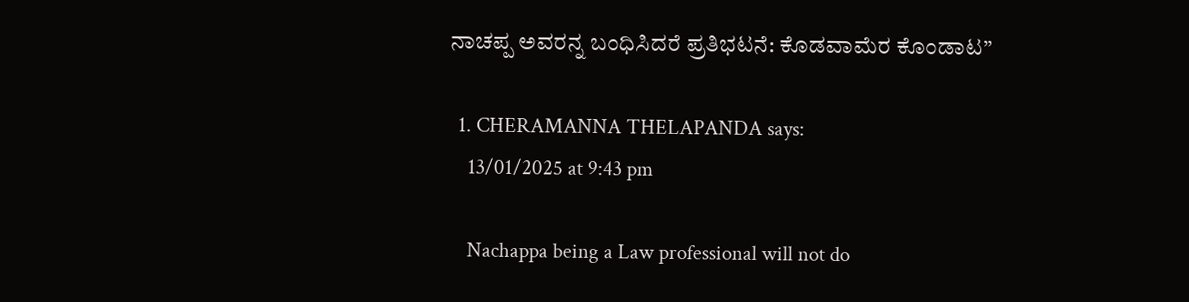ನಾಚಪ್ಪ ಅವರನ್ನ ಬಂಧಿಸಿದರೆ ಪ್ರತಿಭಟನೆ: ಕೊಡವಾಮೆರ ಕೊಂಡಾಟ”

  1. CHERAMANNA THELAPANDA says:
    13/01/2025 at 9:43 pm

    Nachappa being a Law professional will not do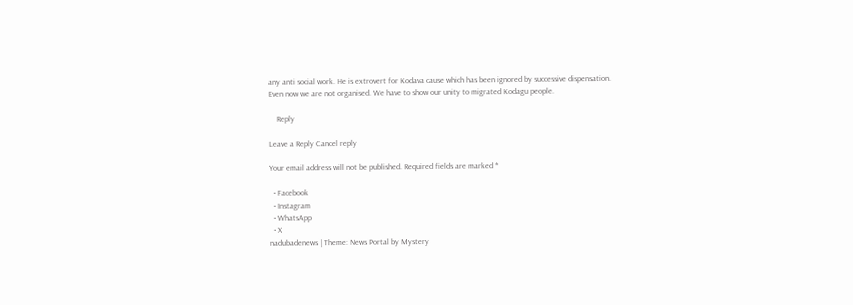any anti social work. He is extrovert for Kodava cause which has been ignored by successive dispensation. Even now we are not organised. We have to show our unity to migrated Kodagu people.

    Reply

Leave a Reply Cancel reply

Your email address will not be published. Required fields are marked *

  • Facebook
  • Instagram
  • WhatsApp
  • X
nadubadenews | Theme: News Portal by Mystery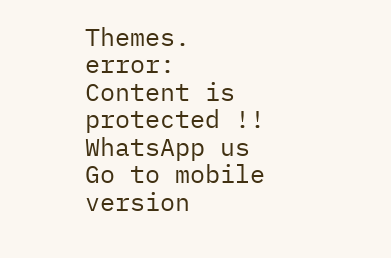Themes.
error: Content is protected !!
WhatsApp us
Go to mobile version